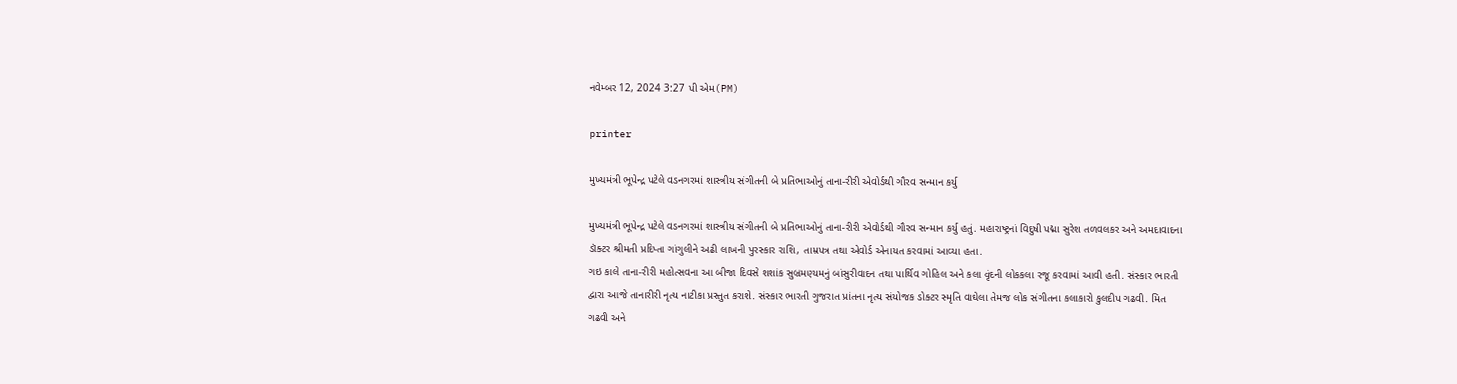નવેમ્બર 12, 2024 3:27 પી એમ(PM)

printer

મુખ્યમંત્રી ભૂપેન્દ્ર પટેલે વડનગરમાં શાસ્ત્રીય સંગીતની બે પ્રતિભાઓનું તાના-રીરી એવોર્ડથી ગૌરવ સન્માન કર્યુ

મુખ્યમંત્રી ભૂપેન્દ્ર પટેલે વડનગરમાં શાસ્ત્રીય સંગીતની બે પ્રતિભાઓનું તાના-રીરી એવોર્ડથી ગૌરવ સન્માન કર્યુ હતું. મહારાષ્ટ્રનાં વિદુષી પદ્મા સુરેશ તળવલકર અને અમદાવાદના ડૉક્ટર શ્રીમતી પ્રદિપ્તા ગાંગુલીને અઢી લાખની પુરસ્કાર રાશિ, તામ્રપત્ર તથા એવોર્ડ એનાયત કરવામાં આવ્યા હતા.
ગઇ કાલે તાના-રીરી મહોત્સવના આ બીજા દિવસે શશાંક સુબ્રમણ્યમનું બાંસુરીવાદન તથા પાર્થિવ ગોહિલ અને કલા વૃંદની લોકકલા રજૂ કરવામાં આવી હતી. સંસ્કાર ભારતી દ્વારા આજે તાનારીરી નૃત્ય નાટીકા પ્રસ્તુત કરાશે. સંસ્કાર ભારતી ગુજરાત પ્રાંતના નૃત્ય સંયોજક ડોક્ટર સ્મૃતિ વાઘેલા તેમજ લોક સંગીતના કલાકારો કુલદીપ ગઢવી. મિત ગઢવી અને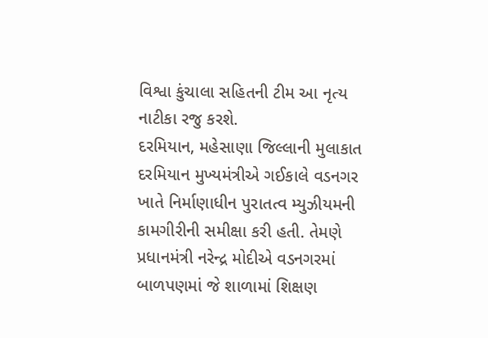વિશ્વા કુંચાલા સહિતની ટીમ આ નૃત્ય નાટીકા રજુ કરશે.
દરમિયાન, મહેસાણા જિલ્લાની મુલાકાત દરમિયાન મુખ્યમંત્રીએ ગઈકાલે વડનગર ખાતે નિર્માણાધીન પુરાતત્વ મ્યુઝીયમની કામગીરીની સમીક્ષા કરી હતી. તેમણે પ્રધાનમંત્રી નરેન્દ્ર મોદીએ વડનગરમાં બાળપણમાં જે શાળામાં શિક્ષણ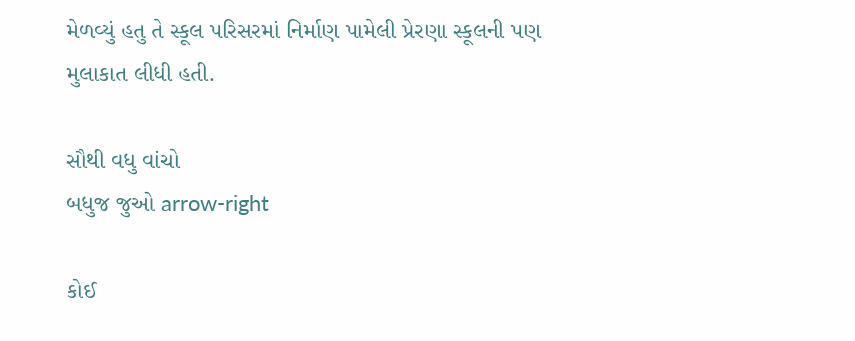મેળવ્યું હતુ તે સ્કૂલ પરિસરમાં નિર્માણ પામેલી પ્રેરણા સ્કૂલની પણ મુલાકાત લીધી હતી.

સૌથી વધુ વાંચો
બધુજ જુઓ arrow-right

કોઈ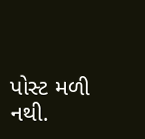પોસ્ટ મળી નથી.